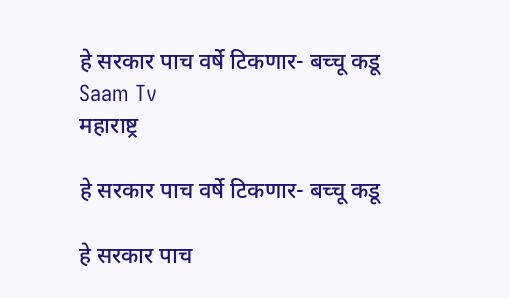हे सरकार पाच वर्षे टिकणार- बच्चू कडू Saam Tv
महाराष्ट्र

हे सरकार पाच वर्षे टिकणार- बच्चू कडू

हे सरकार पाच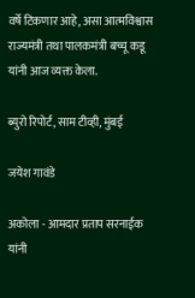वर्षे टिकणार आहे, असा आत्मविश्वास राज्यमंत्री तथा पालकमंत्री बच्चू कडू यांनी आज व्यक्त केला.

ब्युरो रिपोर्ट, साम टीव्ही, मुंबई

जयेश गावंडे

अकोला - आमदार प्रताप सरनाईक यांनी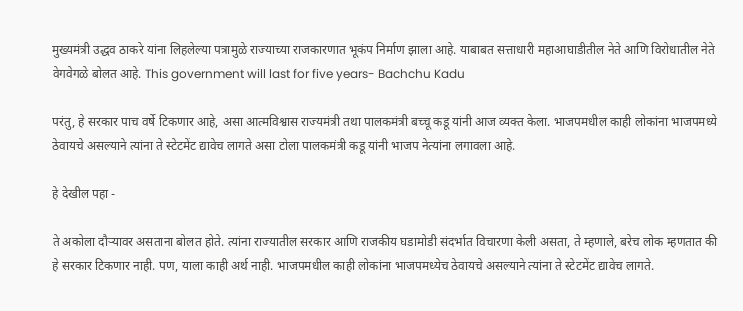मुख्यमंत्री उद्धव ठाकरे यांना लिहलेल्या पत्रामुळे राज्याच्या राजकारणात भूकंप निर्माण झाला आहे. याबाबत सत्ताधारी महाआघाडीतील नेते आणि विरोधातील नेते वेगवेगळे बोलत आहे. This government will last for five years- Bachchu Kadu

परंतु, हे सरकार पाच वर्षे टिकणार आहे, असा आत्मविश्वास राज्यमंत्री तथा पालकमंत्री बच्चू कडू यांनी आज व्यक्त केला. भाजपमधील काही लोकांना भाजपमध्ये ठेवायचे असल्याने त्यांना ते स्टेटमेंट द्यावेच लागते असा टोला पालकमंत्री कडू यांनी भाजप नेत्यांना लगावला आहे.

हे देखील पहा -

ते अकोला दौऱ्यावर असताना बोलत होते. त्यांना राज्यातील सरकार आणि राजकीय घडामोडी संदर्भात विचारणा केली असता, ते म्हणाले, बरेच लोक म्हणतात की हे सरकार टिकणार नाही. पण, याला काही अर्थ नाही. भाजपमधील काही लोकांना भाजपमध्येच ठेवायचे असल्याने त्यांना ते स्टेटमेंट द्यावेच लागते.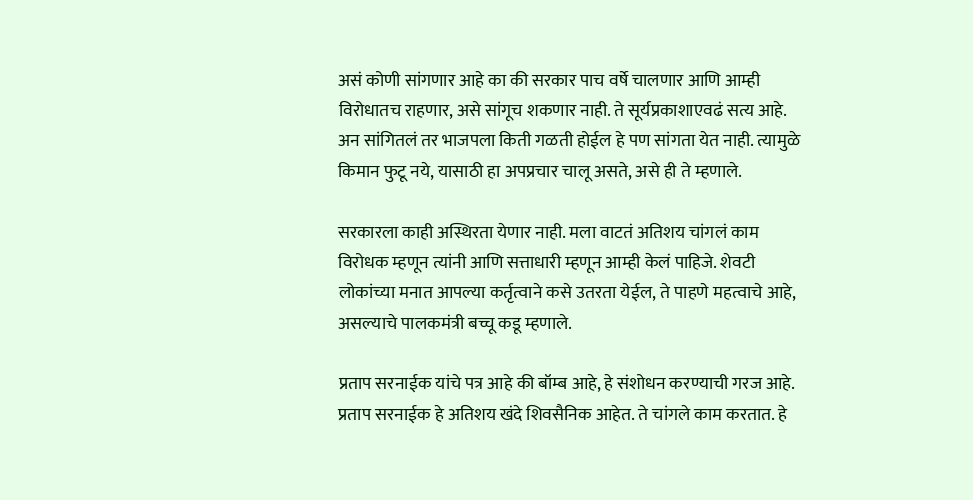असं कोणी सांगणार आहे का की सरकार पाच वर्षे चालणार आणि आम्ही विरोधातच राहणार, असे सांगूच शकणार नाही. ते सूर्यप्रकाशाएवढं सत्य आहे. अन सांगितलं तर भाजपला किती गळती होईल हे पण सांगता येत नाही. त्यामुळे किमान फुटू नये, यासाठी हा अपप्रचार चालू असते, असे ही ते म्हणाले.

सरकारला काही अस्थिरता येणार नाही. मला वाटतं अतिशय चांगलं काम विरोधक म्हणून त्यांनी आणि सत्ताधारी म्हणून आम्ही केलं पाहिजे. शेवटी लोकांच्या मनात आपल्या कर्तृत्वाने कसे उतरता येईल, ते पाहणे महत्वाचे आहे, असल्याचे पालकमंत्री बच्चू कडू म्हणाले.

प्रताप सरनाईक यांचे पत्र आहे की बॉम्ब आहे, हे संशोधन करण्याची गरज आहे. प्रताप सरनाईक हे अतिशय खंदे शिवसैनिक आहेत. ते चांगले काम करतात. हे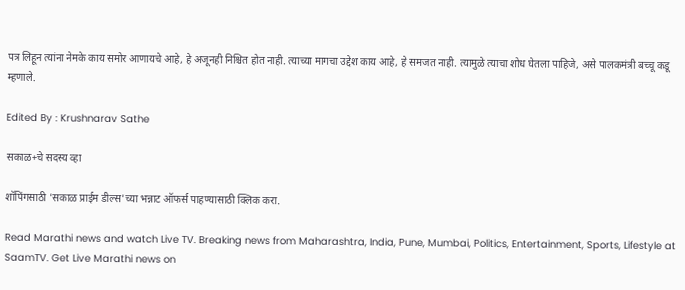पत्र लिहून त्यांना नेमके काय समोर आणायचे आहे, हे अजूनही निश्चित होत नाही. त्याच्या मागचा उद्देश काय आहे, हे समजत नाही. त्यामुळे त्याचा शोध घेतला पाहिजे, असे पालकमंत्री बच्चू कडू म्हणाले.

Edited By : Krushnarav Sathe

सकाळ+चे सदस्य व्हा

शॉपिंगसाठी 'सकाळ प्राईम डील्स'च्या भन्नाट ऑफर्स पाहण्यासाठी क्लिक करा.

Read Marathi news and watch Live TV. Breaking news from Maharashtra, India, Pune, Mumbai, Politics, Entertainment, Sports, Lifestyle at SaamTV. Get Live Marathi news on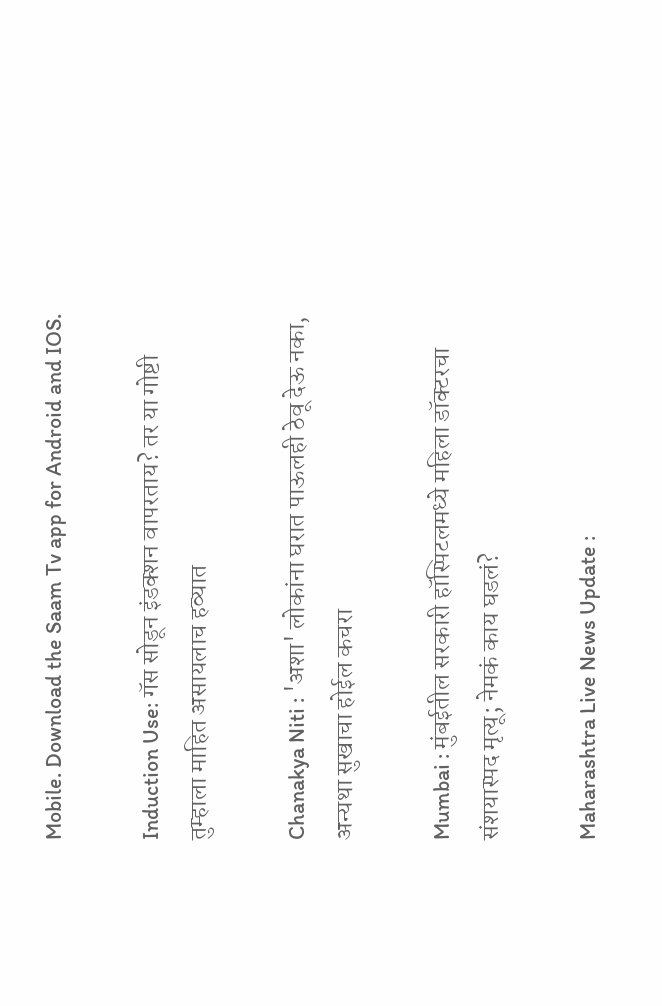Mobile. Download the Saam Tv app for Android and IOS.

Induction Use: गॅस सोडून इंडक्शन वापरताय? तर या गोष्टी तुम्हाला माहित असायलाच हव्यात

Chanakya Niti : 'अशा' लोकांना घरात पाऊलही ठेवू देऊ नका, अन्यथा सुखाचा होईल कचरा

Mumbai : मुंबईतील सरकारी हॉस्पिटलमध्ये महिला डॉक्टरचा संशयास्पद मृत्यू; नेमकं काय घडलं?

Maharashtra Live News Update :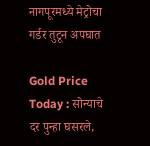नागपूरमध्ये मेट्रोचा गर्डर तुटून अपघात

Gold Price Today : सोन्याचे दर पुन्हा घसरले,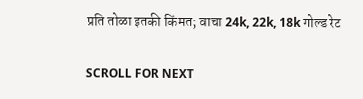प्रति तोळा इतकी किंमत; वाचा 24k, 22k, 18k गोल्ड रेट

SCROLL FOR NEXT